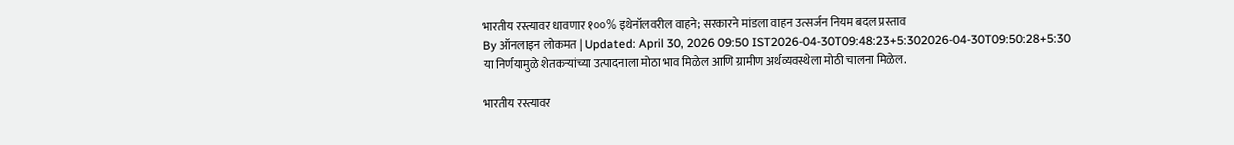भारतीय रस्त्यावर धावणार १००% इथेनॉलवरील वाहने; सरकारने मांडला वाहन उत्सर्जन नियम बदल प्रस्ताव
By ऑनलाइन लोकमत | Updated: April 30, 2026 09:50 IST2026-04-30T09:48:23+5:302026-04-30T09:50:28+5:30
या निर्णयामुळे शेतकऱ्यांच्या उत्पादनाला मोठा भाव मिळेल आणि ग्रामीण अर्थव्यवस्थेला मोठी चालना मिळेल.

भारतीय रस्त्यावर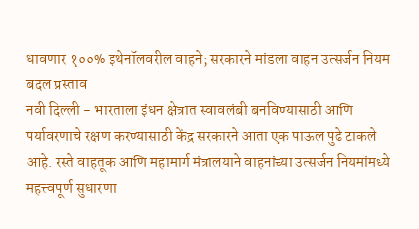धावणार १००% इथेनॉलवरील वाहने; सरकारने मांडला वाहन उत्सर्जन नियम बदल प्रस्ताव
नवी दिल्ली - भारताला इंधन क्षेत्रात स्वावलंबी बनविण्यासाठी आणि पर्यावरणाचे रक्षण करण्यासाठी केंद्र सरकारने आता एक पाऊल पुढे टाकले आहे. रस्ते वाहतूक आणि महामार्ग मंत्रालयाने वाहनांच्या उत्सर्जन नियमांमध्ये महत्त्वपूर्ण सुधारणा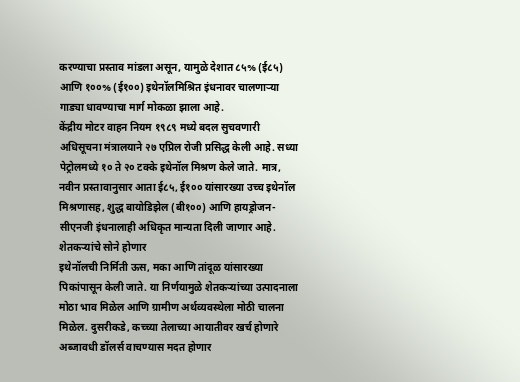करण्याचा प्रस्ताव मांडला असून, यामुळे देशात ८५% (ई८५) आणि १००% (ई१००) इथेनॉलमिश्रित इंधनावर चालणाऱ्या गाड्या धावण्याचा मार्ग मोकळा झाला आहे.
केंद्रीय मोटर वाहन नियम १९८९ मध्ये बदल सुचवणारी अधिसूचना मंत्रालयाने २७ एप्रिल रोजी प्रसिद्ध केली आहे. सध्या पेट्रोलमध्ये १० ते २० टक्के इथेनॉल मिश्रण केले जाते. मात्र, नवीन प्रस्तावानुसार आता ई८५, ई१०० यांसारख्या उच्च इथेनॉल मिश्रणासह, शुद्ध बायोडिझेल (बी१००) आणि हायड्रोजन-सीएनजी इंधनालाही अधिकृत मान्यता दिली जाणार आहे.
शेतकऱ्यांचे सोने होणार
इथेनॉलची निर्मिती ऊस, मका आणि तांदूळ यांसारख्या पिकांपासून केली जाते. या निर्णयामुळे शेतकऱ्यांच्या उत्पादनाला मोठा भाव मिळेल आणि ग्रामीण अर्थव्यवस्थेला मोठी चालना मिळेल. दुसरीकडे, कच्च्या तेलाच्या आयातीवर खर्च होणारे अब्जावधी डॉलर्स वाचण्यास मदत होणार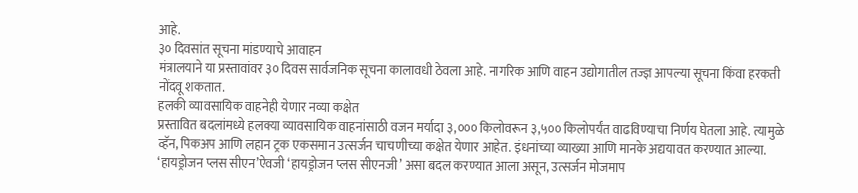आहे.
३० दिवसांत सूचना मांडण्याचे आवाहन
मंत्रालयाने या प्रस्तावांवर ३० दिवस सार्वजनिक सूचना कालावधी ठेवला आहे. नागरिक आणि वाहन उद्योगातील तज्ज्ञ आपल्या सूचना किंवा हरकती नोंदवू शकतात.
हलकी व्यावसायिक वाहनेही येणार नव्या कक्षेत
प्रस्तावित बदलांमध्ये हलक्या व्यावसायिक वाहनांसाठी वजन मर्यादा ३,००० किलोवरून ३,५०० किलोपर्यंत वाढविण्याचा निर्णय घेतला आहे. त्यामुळे व्हॅन, पिकअप आणि लहान ट्रक एकसमान उत्सर्जन चाचणीच्या कक्षेत येणार आहेत. इंधनांच्या व्याख्या आणि मानके अद्ययावत करण्यात आल्या. ‘हायड्रोजन प्लस सीएन’ऐवजी ‘हायड्रोजन प्लस सीएनजी’ असा बदल करण्यात आला असून, उत्सर्जन मोजमाप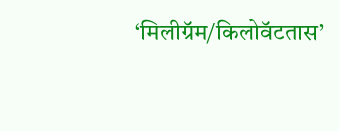‘मिलीग्रॅम/किलोवॅटतास’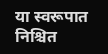या स्वरूपात निश्चित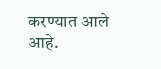करण्यात आले आहे.